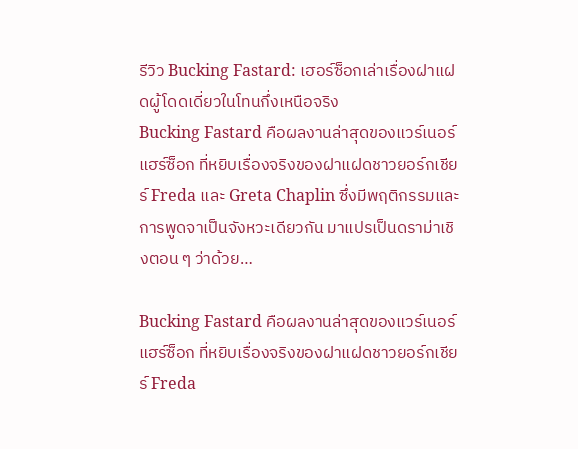รีวิว Bucking Fastard: เฮอร์ซ็อกเล่าเรื่องฝาแฝดผู้โดดเดี่ยวในโทนกึ่งเหนือจริง
Bucking Fastard คือผลงานล่าสุดของแวร์เนอร์ แฮร์ซ็อก ที่หยิบเรื่องจริงของฝาแฝดชาวยอร์กเชียร์ Freda และ Greta Chaplin ซึ่งมีพฤติกรรมและการพูดจาเป็นจังหวะเดียวกัน มาแปรเป็นดราม่าเชิงตอน ๆ ว่าด้วย…

Bucking Fastard คือผลงานล่าสุดของแวร์เนอร์ แฮร์ซ็อก ที่หยิบเรื่องจริงของฝาแฝดชาวยอร์กเชียร์ Freda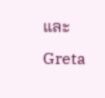และ Greta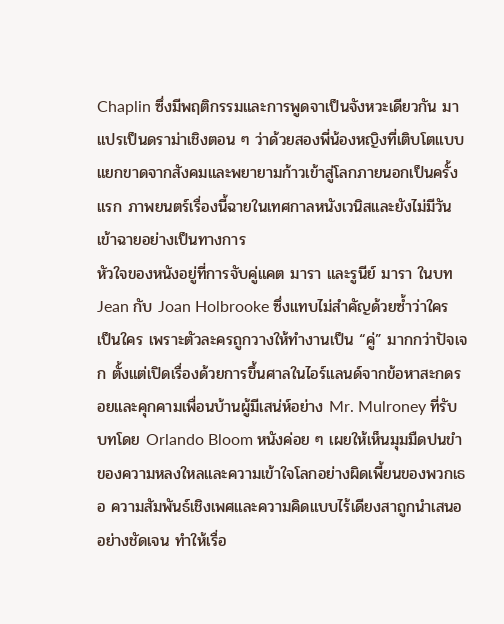Chaplin ซึ่งมีพฤติกรรมและการพูดจาเป็นจังหวะเดียวกัน มาแปรเป็นดราม่าเชิงตอน ๆ ว่าด้วยสองพี่น้องหญิงที่เติบโตแบบแยกขาดจากสังคมและพยายามก้าวเข้าสู่โลกภายนอกเป็นครั้งแรก ภาพยนตร์เรื่องนี้ฉายในเทศกาลหนังเวนิสและยังไม่มีวันเข้าฉายอย่างเป็นทางการ
หัวใจของหนังอยู่ที่การจับคู่แคต มารา และรูนีย์ มารา ในบท Jean กับ Joan Holbrooke ซึ่งแทบไม่สำคัญด้วยซ้ำว่าใครเป็นใคร เพราะตัวละครถูกวางให้ทำงานเป็น “คู่” มากกว่าปัจเจก ตั้งแต่เปิดเรื่องด้วยการขึ้นศาลในไอร์แลนด์จากข้อหาสะกดรอยและคุกคามเพื่อนบ้านผู้มีเสน่ห์อย่าง Mr. Mulroney ที่รับบทโดย Orlando Bloom หนังค่อย ๆ เผยให้เห็นมุมมืดปนขำของความหลงใหลและความเข้าใจโลกอย่างผิดเพี้ยนของพวกเธอ ความสัมพันธ์เชิงเพศและความคิดแบบไร้เดียงสาถูกนำเสนออย่างชัดเจน ทำให้เรื่อ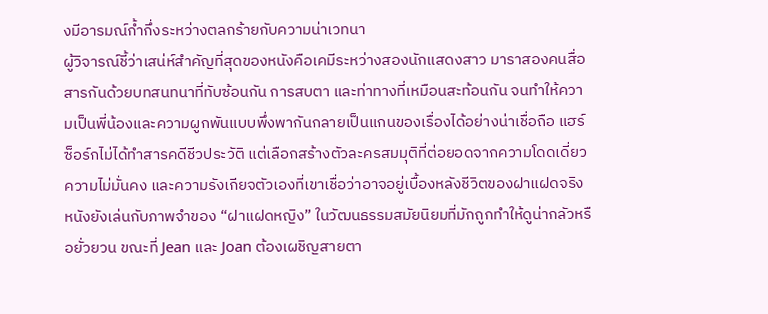งมีอารมณ์ก้ำกึ่งระหว่างตลกร้ายกับความน่าเวทนา
ผู้วิจารณ์ชี้ว่าเสน่ห์สำคัญที่สุดของหนังคือเคมีระหว่างสองนักแสดงสาว มาราสองคนสื่อสารกันด้วยบทสนทนาที่ทับซ้อนกัน การสบตา และท่าทางที่เหมือนสะท้อนกัน จนทำให้ความเป็นพี่น้องและความผูกพันแบบพึ่งพากันกลายเป็นแกนของเรื่องได้อย่างน่าเชื่อถือ แฮร์ซ็อร์กไม่ได้ทำสารคดีชีวประวัติ แต่เลือกสร้างตัวละครสมมุติที่ต่อยอดจากความโดดเดี่ยว ความไม่มั่นคง และความรังเกียจตัวเองที่เขาเชื่อว่าอาจอยู่เบื้องหลังชีวิตของฝาแฝดจริง
หนังยังเล่นกับภาพจำของ “ฝาแฝดหญิง” ในวัฒนธรรมสมัยนิยมที่มักถูกทำให้ดูน่ากลัวหรือยั่วยวน ขณะที่ Jean และ Joan ต้องเผชิญสายตา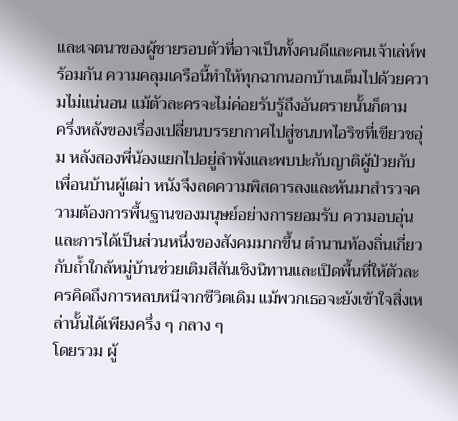และเจตนาของผู้ชายรอบตัวที่อาจเป็นทั้งคนดีและคนเจ้าเล่ห์พร้อมกัน ความคลุมเครือนี้ทำให้ทุกฉากนอกบ้านเต็มไปด้วยความไม่แน่นอน แม้ตัวละครจะไม่ค่อยรับรู้ถึงอันตรายนั้นก็ตาม
ครึ่งหลังของเรื่องเปลี่ยนบรรยากาศไปสู่ชนบทไอริชที่เขียวชอุ่ม หลังสองพี่น้องแยกไปอยู่ลำพังและพบปะกับญาติผู้ป่วยกับเพื่อนบ้านผู้เฒ่า หนังจึงลดความพิสดารลงและหันมาสำรวจความต้องการพื้นฐานของมนุษย์อย่างการยอมรับ ความอบอุ่น และการได้เป็นส่วนหนึ่งของสังคมมากขึ้น ตำนานท้องถิ่นเกี่ยวกับถ้ำใกล้หมู่บ้านช่วยเติมสีสันเชิงนิทานและเปิดพื้นที่ให้ตัวละครคิดถึงการหลบหนีจากชีวิตเดิม แม้พวกเธอจะยังเข้าใจสิ่งเหล่านั้นได้เพียงครึ่ง ๆ กลาง ๆ
โดยรวม ผู้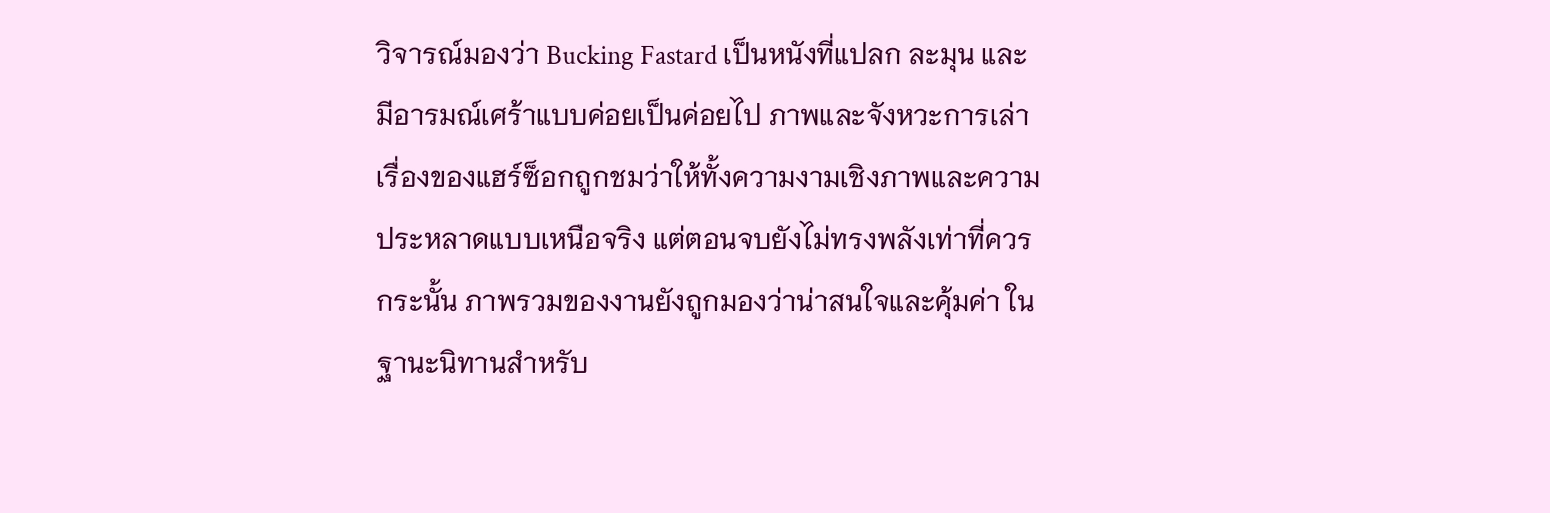วิจารณ์มองว่า Bucking Fastard เป็นหนังที่แปลก ละมุน และมีอารมณ์เศร้าแบบค่อยเป็นค่อยไป ภาพและจังหวะการเล่าเรื่องของแฮร์ซ็อกถูกชมว่าให้ทั้งความงามเชิงภาพและความประหลาดแบบเหนือจริง แต่ตอนจบยังไม่ทรงพลังเท่าที่ควร กระนั้น ภาพรวมของงานยังถูกมองว่าน่าสนใจและคุ้มค่า ในฐานะนิทานสำหรับ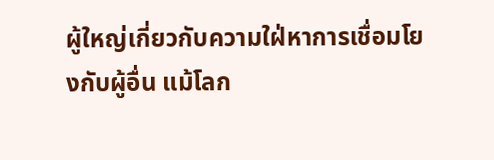ผู้ใหญ่เกี่ยวกับความใฝ่หาการเชื่อมโยงกับผู้อื่น แม้โลก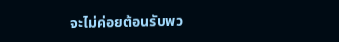จะไม่ค่อยต้อนรับพว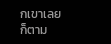กเขาเลยก็ตาม